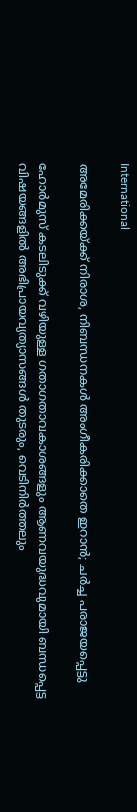International

അമേരിക്കയ്ക്ക് നിരാശ, നിബന്ധനകള്‍ അംഗീകരിക്കാതെ ഇറാന്‍; ചർച്ച പരാജയപ്പെട്ടു

ഹോർമുസ് കടലിടുക്ക് വഴിയുള്ള ഗതാഗതാവകാശങ്ങളും ആണവയുദ്ധവുമായി ബന്ധപ്പെട്ട വിഷയങ്ങളിൽ അഭിപ്രായവ്യത്യാസങ്ങൾ തുടരും, വെടിനിർത്തലും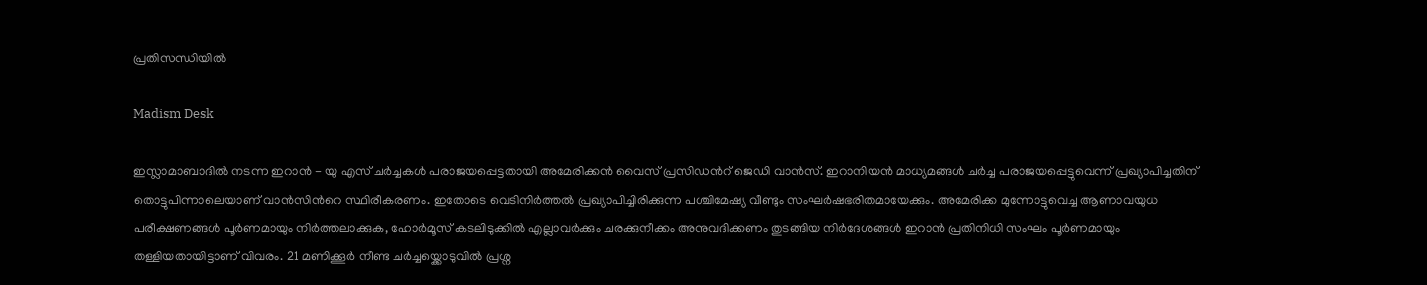പ്രതിസന്ധിയില്‍

Madism Desk

ഇസ്ലാമാബാദിൽ നടന്ന ഇറാൻ - യു എസ് ചർച്ചകൾ പരാജയപ്പെട്ടതായി അമേരിക്കൻ വൈസ് പ്രസിഡന്‍റ് ജെഡി വാൻസ്. ഇറാനിയൻ മാധ്യമങ്ങള്‍ ചർച്ച പരാജയപ്പെട്ടുവെന്ന് പ്രഖ്യാപിച്ചതിന് തൊട്ടുപിന്നാലെയാണ് വാന്‍സിന്‍റെ സ്ഥിരീകരണം. ഇതോടെ വെടിനിർത്തല്‍ പ്രഖ്യാപിച്ചിരിക്കുന്ന പശ്ചിമേഷ്യ വീണ്ടും സംഘർഷഭരിതമായേക്കും. അമേരിക്ക മുന്നോട്ടുവെച്ച ആണാവയുധ പരീക്ഷണങ്ങള്‍ പൂർണമായും നിർത്തലാക്കുക, ഹോർമൂസ് കടലിടുക്കില്‍ എല്ലാവർക്കും ചരക്കുനീക്കം അനുവദിക്കണം തുടങ്ങിയ നിർദേശങ്ങള്‍ ഇറാന്‍ പ്രതിനിധി സംഘം പൂർണമായും തള്ളിയതായിട്ടാണ് വിവരം. 21 മണിക്കൂർ നീണ്ട ചർച്ചയ്ക്കൊടുവില്‍ പ്രശ്ന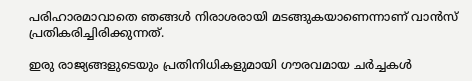പരിഹാരമാവാതെ ഞങ്ങള്‍ നിരാശരായി മടങ്ങുകയാണെന്നാണ് വാന്‍സ് പ്രതികരിച്ചിരിക്കുന്നത്.

ഇരു രാജ്യങ്ങളുടെയും പ്രതിനിധികളുമായി ഗൗരവമായ ചർച്ചകൾ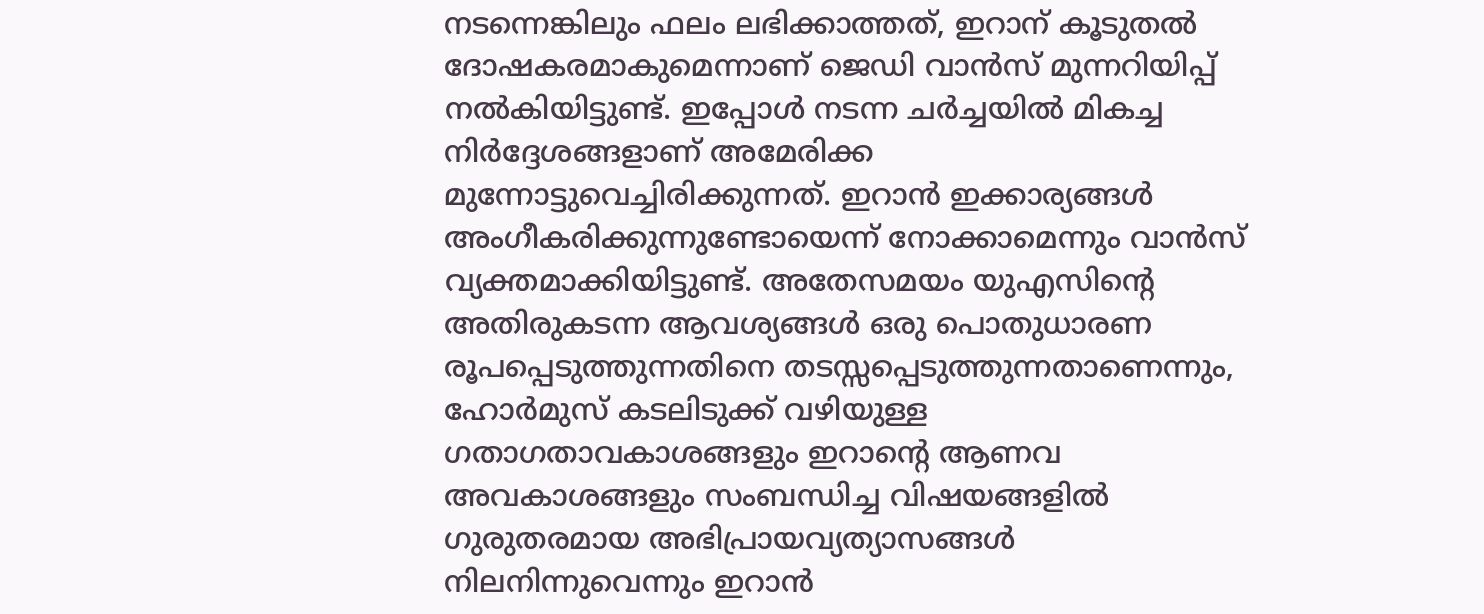നടന്നെങ്കിലും ഫലം ലഭിക്കാത്തത്, ഇറാന് കൂടുതൽ ദോഷകരമാകുമെന്നാണ് ജെഡി വാൻസ് മുന്നറിയിപ്പ് നൽകിയിട്ടുണ്ട്. ഇപ്പോൾ നടന്ന ചർച്ചയില്‍ മികച്ച നിർദ്ദേശങ്ങളാണ് അമേരിക്ക മുന്നോട്ടുവെച്ചിരിക്കുന്നത്. ഇറാൻ ഇക്കാര്യങ്ങള്‍ അംഗീകരിക്കുന്നുണ്ടോയെന്ന് നോക്കാമെന്നും വാന്‍സ് വ്യക്തമാക്കിയിട്ടുണ്ട്. അതേസമയം യുഎസിന്റെ അതിരുകടന്ന ആവശ്യങ്ങൾ ഒരു പൊതുധാരണ രൂപപ്പെടുത്തുന്നതിനെ തടസ്സപ്പെടുത്തുന്നതാണെന്നും, ഹോർമുസ് കടലിടുക്ക് വഴിയുള്ള ഗതാഗതാവകാശങ്ങളും ഇറാന്റെ ആണവ അവകാശങ്ങളും സംബന്ധിച്ച വിഷയങ്ങളിൽ ഗുരുതരമായ അഭിപ്രായവ്യത്യാസങ്ങൾ നിലനിന്നുവെന്നും ഇറാൻ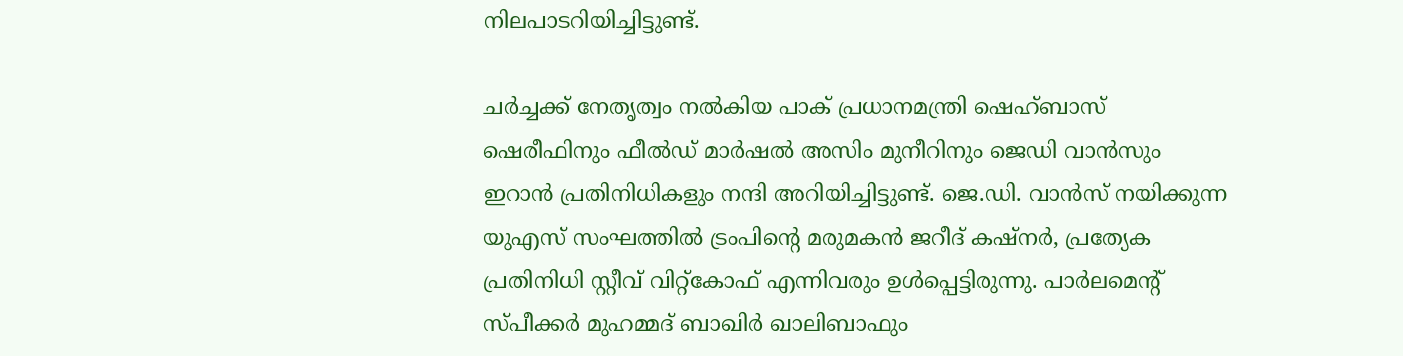നിലപാടറിയിച്ചിട്ടുണ്ട്.

ചർച്ചക്ക് നേതൃത്വം നൽകിയ പാക് പ്രധാനമന്ത്രി ഷെഹ്ബാസ് ഷെരീഫിനും ഫീൽഡ് മാർഷൽ അസിം മുനീറിനും ജെഡി വാൻസും ഇറാന്‍ പ്രതിനിധികളും നന്ദി അറിയിച്ചിട്ടുണ്ട്. ജെ.ഡി. വാൻസ് നയിക്കുന്ന യുഎസ് സംഘത്തിൽ ട്രംപിന്റെ മരുമകൻ ജറീദ് കഷ്‌നർ, പ്രത്യേക പ്രതിനിധി സ്റ്റീവ് വിറ്റ്കോഫ് എന്നിവരും ഉള്‍പ്പെട്ടിരുന്നു. പാർലമെന്റ് സ്പീക്കർ മുഹമ്മദ് ബാഖിർ ഖാലിബാഫും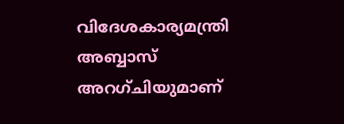വിദേശകാര്യമന്ത്രി അബ്ബാസ് അറഗ്ചിയുമാണ്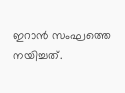ഇറാൻ സംഘത്തെ നയിച്ചത്.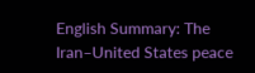English Summary: The Iran–United States peace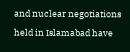and nuclear negotiations held in Islamabad have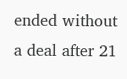ended without a deal after 21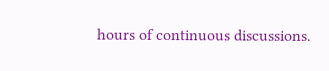hours of continuous discussions.